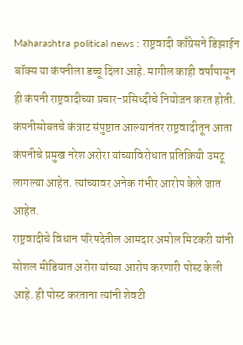Maharashtra political news : राष्ट्रवादी काँग्रेसने डिझाईन बॉक्स या कंपनीला डच्चू दिला आहे. मागील काही वर्षांपासून ही कंपनी राष्ट्रवादीच्या प्रचार-प्रसिध्दीचे नियोजन करत होती. कंपनीसोबतचे कंत्राट संपुष्टात आल्यानंतर राष्ट्रवादीतून आता कंपनीचे प्रमुख नरेश अरोरा यांच्याविरोधात प्रतिक्रियी उमटू लागल्या आहेत. त्यांच्यावर अनेक गंभीर आरोप केले जात आहेत.
राष्ट्रवादीचे विधान परिषदेतील आमदार अमोल मिटकरी यांनी सोशल मीडियात अरोरा यांच्या आरोप करणारी पोस्ट केली आहे. ही पोस्ट करताना त्यांनी शेवटी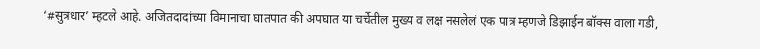‘#सुत्रधार’ म्हटले आहे. अजितदादांच्या विमानाचा घातपात की अपघात या चर्चेतील मुख्य व लक्ष नसलेलं एक पात्र म्हणजे डिझाईन बॉक्स वाला गडी,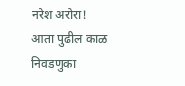नरेश अरोरा! आता पुढील काळ निवडणुका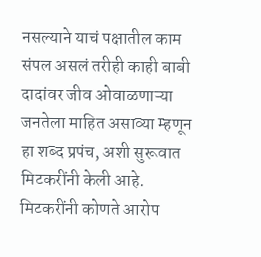नसल्याने याचं पक्षातील काम संपल असलं तरीही काही बाबी दादांवर जीव ओवाळणाऱ्या जनतेला माहित असाव्या म्हणून हा शब्द प्रपंच, अशी सुरूवात मिटकरींनी केली आहे.
मिटकरींनी कोणते आरोप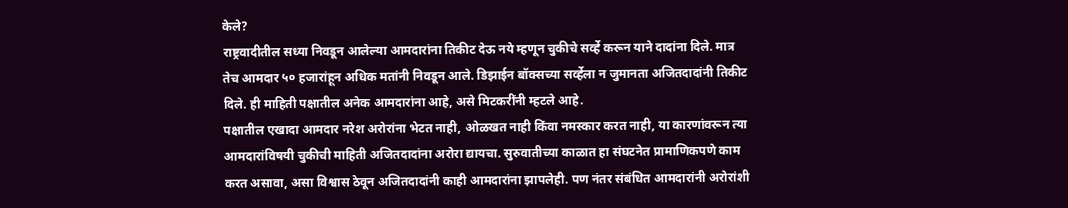केले?
राष्ट्रवादीतील सध्या निवडून आलेल्या आमदारांना तिकीट देऊ नये म्हणून चुकीचे सर्व्हे करून याने दादांना दिले. मात्र तेच आमदार ५० हजारांहून अधिक मतांनी निवडून आले. डिझाईन बॉक्सच्या सर्व्हेला न जुमानता अजितदादांनी तिकीट दिले. ही माहिती पक्षातील अनेक आमदारांना आहे, असे मिटकरींनी म्हटले आहे.
पक्षातील एखादा आमदार नरेश अरोरांना भेटत नाही, ओळखत नाही किंवा नमस्कार करत नाही, या कारणांवरून त्या आमदारांविषयी चुकीची माहिती अजितदादांना अरोरा द्यायचा. सुरुवातीच्या काळात हा संघटनेत प्रामाणिकपणे काम करत असावा, असा विश्वास ठेवून अजितदादांनी काही आमदारांना झापलेही. पण नंतर संबंधित आमदारांनी अरोरांशी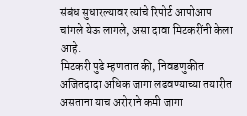संबंध सुधारल्यावर त्यांचे रिपोर्ट आपोआप चांगले येऊ लागले, असा दावा मिटकरींनी केला आहे.
मिटकरी पुढे म्हणतात की, निवडणुकीत अजितदादा अधिक जागा लढवण्याच्या तयारीत असताना याच अरोराने कमी जागा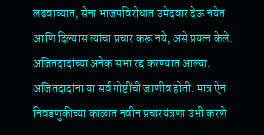लढवाव्यात, सेना भाजपविरोधात उमेदवार देऊ नयेत आणि दिल्यास त्यांचा प्रचार करू नये, असे प्रयत्न केले. अजितदादांच्या अनेक सभा रद्द करण्यात आल्या. अजितदादांना या सर्व गोष्टींची जाणीव होती. मात्र ऐन निवडणुकीच्या काळात नवीन प्रचारयंत्रणा उभी करणे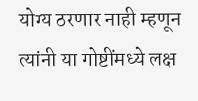योग्य ठरणार नाही म्हणून त्यांनी या गोष्टींमध्ये लक्ष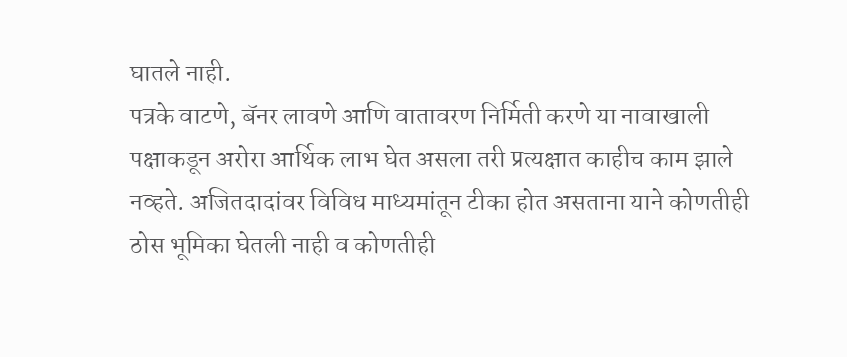घातले नाही.
पत्रके वाटणे, बॅनर लावणे आणि वातावरण निर्मिती करणे या नावाखाली पक्षाकडून अरोरा आर्थिक लाभ घेत असला तरी प्रत्यक्षात काहीच काम झाले नव्हते. अजितदादांवर विविध माध्यमांतून टीका होत असताना याने कोणतीही ठोस भूमिका घेतली नाही व कोणतीही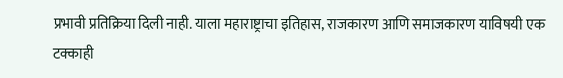प्रभावी प्रतिक्रिया दिली नाही. याला महाराष्ट्राचा इतिहास, राजकारण आणि समाजकारण याविषयी एक टक्काही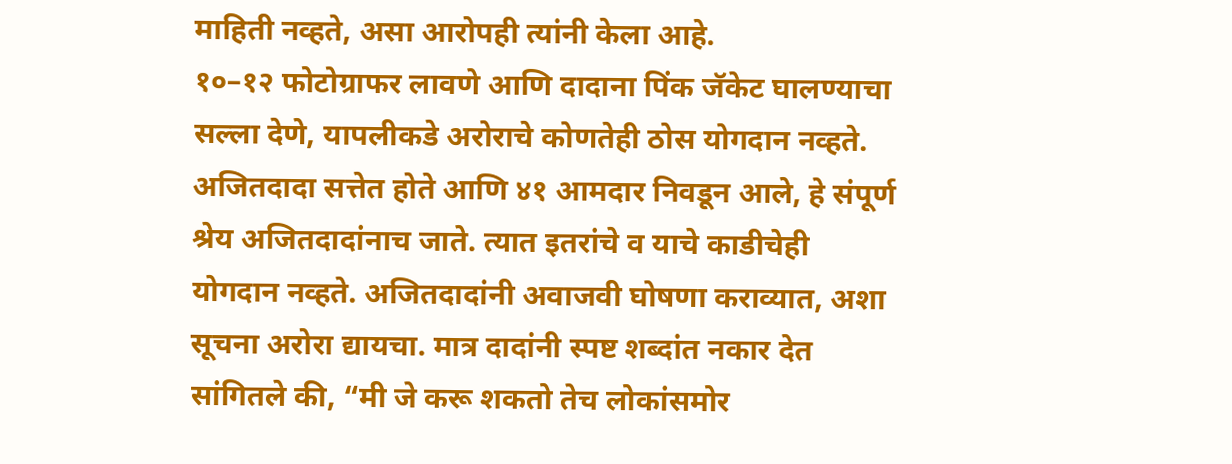माहिती नव्हते, असा आरोपही त्यांनी केला आहे.
१०–१२ फोटोग्राफर लावणे आणि दादाना पिंक जॅकेट घालण्याचा सल्ला देणे, यापलीकडे अरोराचे कोणतेही ठोस योगदान नव्हते. अजितदादा सत्तेत होते आणि ४१ आमदार निवडून आले, हे संपूर्ण श्रेय अजितदादांनाच जाते. त्यात इतरांचे व याचे काडीचेही योगदान नव्हते. अजितदादांनी अवाजवी घोषणा कराव्यात, अशा सूचना अरोरा द्यायचा. मात्र दादांनी स्पष्ट शब्दांत नकार देत सांगितले की, “मी जे करू शकतो तेच लोकांसमोर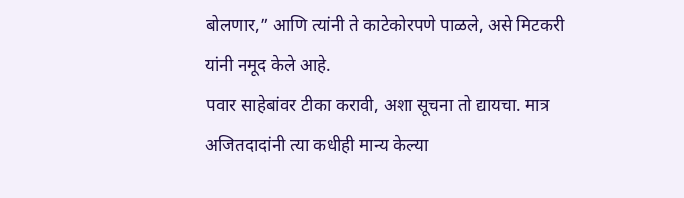बोलणार,” आणि त्यांनी ते काटेकोरपणे पाळले, असे मिटकरी यांनी नमूद केले आहे.
पवार साहेबांवर टीका करावी, अशा सूचना तो द्यायचा. मात्र अजितदादांनी त्या कधीही मान्य केल्या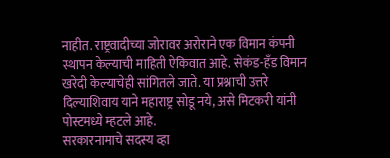नाहीत. राष्ट्रवादीच्या जोरावर अरोराने एक विमान कंपनी स्थापन केल्याची माहिती ऐकिवात आहे. सेकंड-हँड विमान खरेदी केल्याचेही सांगितले जाते. या प्रश्नाची उत्तरे दिल्याशिवाय याने महाराष्ट्र सोडू नये, असे मिटकरी यांनी पोस्टमध्ये म्हटले आहे.
सरकारनामाचे सदस्य व्हा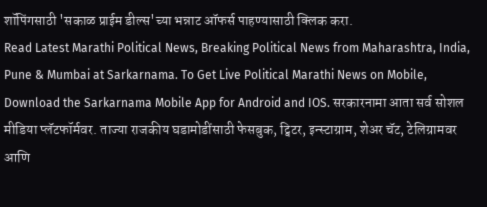शॉपिंगसाठी 'सकाळ प्राईम डील्स'च्या भन्नाट ऑफर्स पाहण्यासाठी क्लिक करा.
Read Latest Marathi Political News, Breaking Political News from Maharashtra, India, Pune & Mumbai at Sarkarnama. To Get Live Political Marathi News on Mobile, Download the Sarkarnama Mobile App for Android and IOS. सरकारनामा आता सर्व सोशल मीडिया प्लॅटफॉर्मवर. ताज्या राजकीय घडामोडींसाठी फेसबुक, ट्विटर, इन्स्टाग्राम, शेअर चॅट, टेलिग्रामवर आणि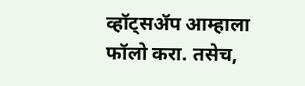व्हॉट्सॲप आम्हाला फॉलो करा. तसेच,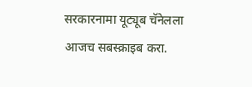सरकारनामा यूट्यूब चॅनेलला आजच सबस्क्राइब करा.